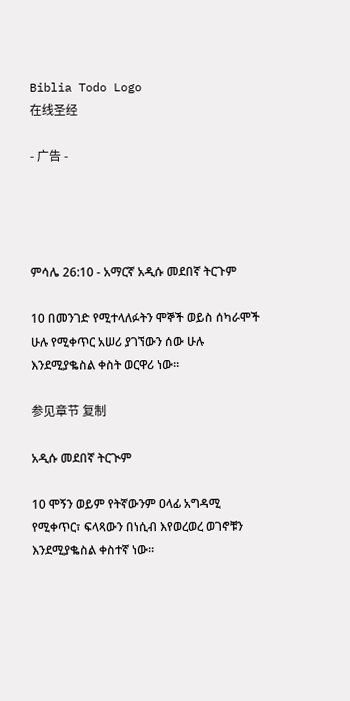Biblia Todo Logo
在线圣经

- 广告 -




ምሳሌ 26:10 - አማርኛ አዲሱ መደበኛ ትርጉም

10 በመንገድ የሚተላለፉትን ሞኞች ወይስ ሰካራሞች ሁሉ የሚቀጥር አሠሪ ያገኘውን ሰው ሁሉ እንደሚያቈስል ቀስት ወርዋሪ ነው።

参见章节 复制

አዲሱ መደበኛ ትርጒም

10 ሞኝን ወይም የትኛውንም ዐላፊ አግዳሚ የሚቀጥር፣ ፍላጻውን በነሲብ እየወረወረ ወገኖቹን እንደሚያቈስል ቀስተኛ ነው።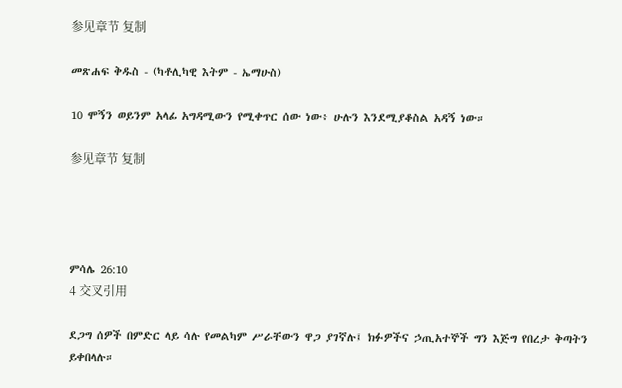参见章节 复制

መጽሐፍ ቅዱስ - (ካቶሊካዊ እትም - ኤማሁስ)

10 ሞኝን ወይንም አላፊ አግዳሚውን የሚቀጥር ሰው ነው፥ ሁሉን እንደሚያቆስል አዳኝ ነው።

参见章节 复制




ምሳሌ 26:10
4 交叉引用

ደጋግ ሰዎች በምድር ላይ ሳሉ የመልካም ሥራቸውን ዋጋ ያገኛሉ፤ ክፉዎችና ኃጢአተኞች ግን እጅግ የበረታ ቅጣትን ይቀበላሉ።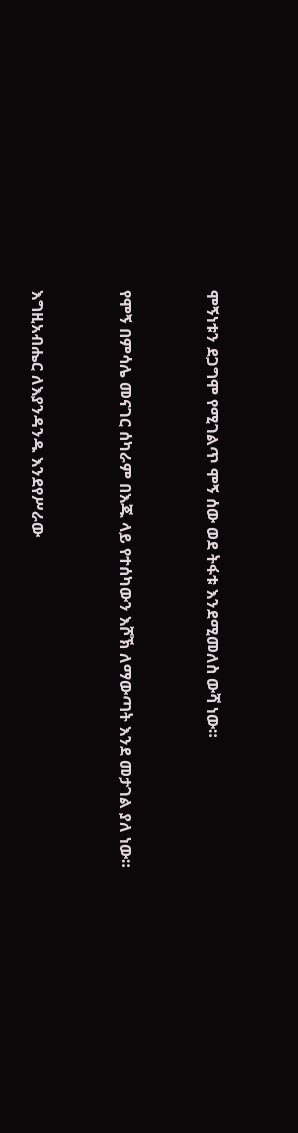ሞኝነቱን ደጋግሞ የሚገልጥ ሞኝ ሰው ወደ ትፋቱ እንደሚመለስ ውሻ ነው።


የሞኝ በምሳሌ መናገር ሰካራም በእጁ ላይ የተሰካውን እሾኽ ለማውጣት እንደ መታገል ያለ ነው።


እግዚአብሔር ለእያንዳንዱ እንደየሥራው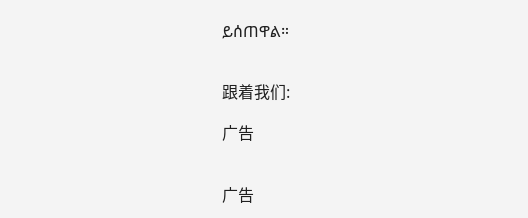ይሰጠዋል።


跟着我们:

广告


广告